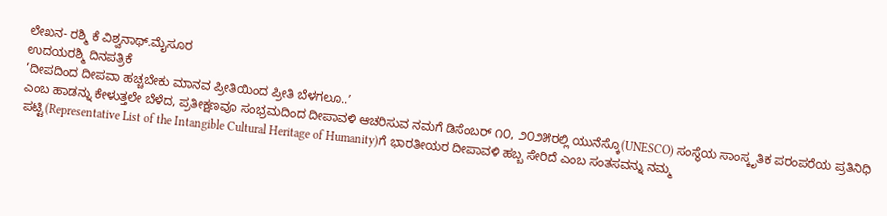ಲೇಖನ- ರಶ್ಮಿ ಕೆ ವಿಶ್ವನಾಥ್.ಮೈಸೂರ
ಉದಯರಶ್ಮಿ ದಿನಪತ್ರಿಕೆ
‘ದೀಪದಿಂದ ದೀಪವಾ ಹಚ್ಚಬೇಕು ಮಾನವ ಪ್ರೀತಿಯಿಂದ ಪ್ರೀತಿ ಬೆಳಗಲೂ..ʼ
ಎಂಬ ಹಾಡನ್ನು ಕೇಳುತ್ತಲೇ ಬೆಳೆದ, ಪ್ರತೀಕ್ಷಣವೂ ಸಂಭ್ರಮದಿಂದ ದೀಪಾವಳಿ ಆಚರಿಸುವ ನಮಗೆ ಡಿಸೆಂಬರ್ ೧೦, ೨೦೨೫ರಲ್ಲಿ ಯುನೆಸ್ಕೊ(UNESCO) ಸಂಸ್ಥೆಯ ಸಾಂಸ್ಕೃತಿಕ ಪರಂಪರೆಯ ಪ್ರತಿನಿಧಿ ಪಟ್ಟಿ(Representative List of the Intangible Cultural Heritage of Humanity)ಗೆ ಭಾರತೀಯರ ದೀಪಾವಳಿ ಹಬ್ಬ ಸೇರಿದೆ ಎಂಬ ಸಂತಸವನ್ನು ನಮ್ಮ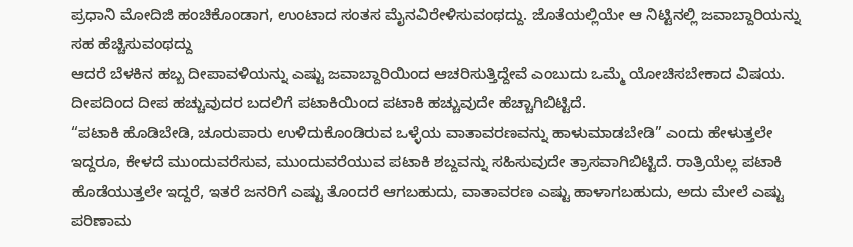ಪ್ರಧಾನಿ ಮೋದಿಜಿ ಹಂಚಿಕೊಂಡಾಗ, ಉಂಟಾದ ಸಂತಸ ಮೈನವಿರೇಳಿಸುವಂಥದ್ದು. ಜೊತೆಯಲ್ಲಿಯೇ ಆ ನಿಟ್ಟಿನಲ್ಲಿ ಜವಾಬ್ದಾರಿಯನ್ನು ಸಹ ಹೆಚ್ಚಿಸುವಂಥದ್ದು
ಆದರೆ ಬೆಳಕಿನ ಹಬ್ಬ ದೀಪಾವಳಿಯನ್ನು ಎಷ್ಟು ಜವಾಬ್ದಾರಿಯಿಂದ ಆಚರಿಸುತ್ತಿದ್ದೇವೆ ಎಂಬುದು ಒಮ್ಮೆ ಯೋಚಿಸಬೇಕಾದ ವಿಷಯ. ದೀಪದಿಂದ ದೀಪ ಹಚ್ಚುವುದರ ಬದಲಿಗೆ ಪಟಾಕಿಯಿಂದ ಪಟಾಕಿ ಹಚ್ಚುವುದೇ ಹೆಚ್ಚಾಗಿಬಿಟ್ಟಿದೆ.
“ಪಟಾಕಿ ಹೊಡಿಬೇಡಿ, ಚೂರುಪಾರು ಉಳಿದುಕೊಂಡಿರುವ ಒಳ್ಳೆಯ ವಾತಾವರಣವನ್ನು ಹಾಳುಮಾಡಬೇಡಿ” ಎಂದು ಹೇಳುತ್ತಲೇ ಇದ್ದರೂ, ಕೇಳದೆ ಮುಂದುವರೆಸುವ, ಮುಂದುವರೆಯುವ ಪಟಾಕಿ ಶಬ್ದವನ್ನು ಸಹಿಸುವುದೇ ತ್ರಾಸವಾಗಿಬಿಟ್ಟಿದೆ. ರಾತ್ರಿಯೆಲ್ಲ ಪಟಾಕಿ ಹೊಡೆಯುತ್ತಲೇ ಇದ್ದರೆ, ಇತರೆ ಜನರಿಗೆ ಎಷ್ಟು ತೊಂದರೆ ಆಗಬಹುದು, ವಾತಾವರಣ ಎಷ್ಟು ಹಾಳಾಗಬಹುದು, ಅದು ಮೇಲೆ ಎಷ್ಟು ಪರಿಣಾಮ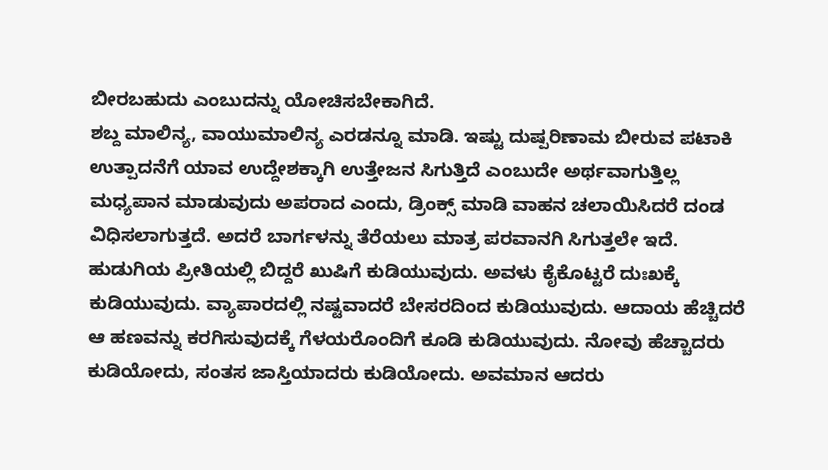ಬೀರಬಹುದು ಎಂಬುದನ್ನು ಯೋಚಿಸಬೇಕಾಗಿದೆ.
ಶಬ್ದ ಮಾಲಿನ್ಯ, ವಾಯುಮಾಲಿನ್ಯ ಎರಡನ್ನೂ ಮಾಡಿ. ಇಷ್ಟು ದುಷ್ಪರಿಣಾಮ ಬೀರುವ ಪಟಾಕಿ ಉತ್ಪಾದನೆಗೆ ಯಾವ ಉದ್ದೇಶಕ್ಕಾಗಿ ಉತ್ತೇಜನ ಸಿಗುತ್ತಿದೆ ಎಂಬುದೇ ಅರ್ಥವಾಗುತ್ತಿಲ್ಲ
ಮಧ್ಯಪಾನ ಮಾಡುವುದು ಅಪರಾದ ಎಂದು, ಡ್ರಿಂಕ್ಸ್ ಮಾಡಿ ವಾಹನ ಚಲಾಯಿಸಿದರೆ ದಂಡ ವಿಧಿಸಲಾಗುತ್ತದೆ. ಅದರೆ ಬಾರ್ಗಳನ್ನು ತೆರೆಯಲು ಮಾತ್ರ ಪರವಾನಗಿ ಸಿಗುತ್ತಲೇ ಇದೆ.
ಹುಡುಗಿಯ ಪ್ರೀತಿಯಲ್ಲಿ ಬಿದ್ದರೆ ಖುಷಿಗೆ ಕುಡಿಯುವುದು. ಅವಳು ಕೈಕೊಟ್ಟರೆ ದುಃಖಕ್ಕೆ ಕುಡಿಯುವುದು. ವ್ಯಾಪಾರದಲ್ಲಿ ನಷ್ಟವಾದರೆ ಬೇಸರದಿಂದ ಕುಡಿಯುವುದು. ಆದಾಯ ಹೆಚ್ಚಿದರೆ ಆ ಹಣವನ್ನು ಕರಗಿಸುವುದಕ್ಕೆ ಗೆಳಯರೊಂದಿಗೆ ಕೂಡಿ ಕುಡಿಯುವುದು. ನೋವು ಹೆಚ್ಚಾದರು ಕುಡಿಯೋದು, ಸಂತಸ ಜಾಸ್ತಿಯಾದರು ಕುಡಿಯೋದು. ಅವಮಾನ ಆದರು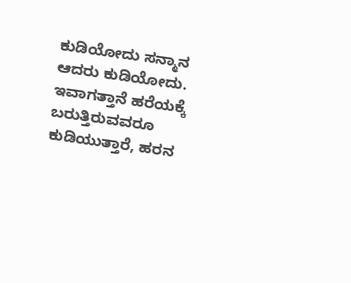ಕುಡಿಯೋದು ಸನ್ಮಾನ ಆದರು ಕುಡಿಯೋದು. ಇವಾಗತ್ತಾನೆ ಹರೆಯಕ್ಕೆ ಬರುತ್ತಿರುವವರೂ ಕುಡಿಯುತ್ತಾರೆ, ಹರನ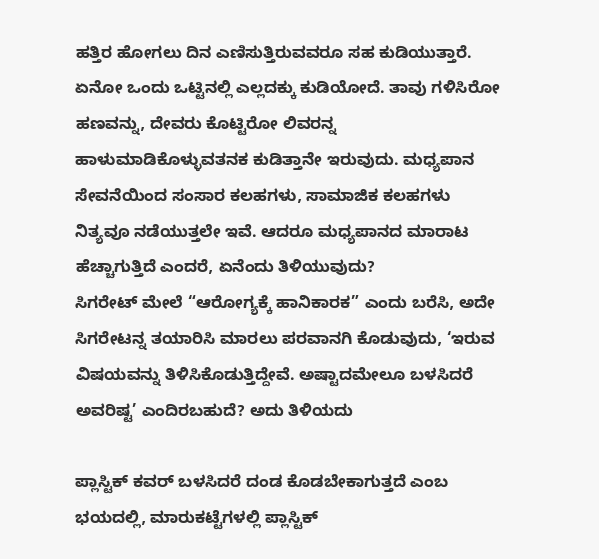ಹತ್ತಿರ ಹೋಗಲು ದಿನ ಎಣಿಸುತ್ತಿರುವವರೂ ಸಹ ಕುಡಿಯುತ್ತಾರೆ. ಏನೋ ಒಂದು ಒಟ್ಟಿನಲ್ಲಿ ಎಲ್ಲದಕ್ಕು ಕುಡಿಯೋದೆ. ತಾವು ಗಳಿಸಿರೋ ಹಣವನ್ನು, ದೇವರು ಕೊಟ್ಟಿರೋ ಲಿವರನ್ನ ಹಾಳುಮಾಡಿಕೊಳ್ಳುವತನಕ ಕುಡಿತ್ತಾನೇ ಇರುವುದು. ಮಧ್ಯಪಾನ ಸೇವನೆಯಿಂದ ಸಂಸಾರ ಕಲಹಗಳು, ಸಾಮಾಜಿಕ ಕಲಹಗಳು ನಿತ್ಯವೂ ನಡೆಯುತ್ತಲೇ ಇವೆ. ಆದರೂ ಮಧ್ಯಪಾನದ ಮಾರಾಟ ಹೆಚ್ಚಾಗುತ್ತಿದೆ ಎಂದರೆ, ಏನೆಂದು ತಿಳಿಯುವುದು?
ಸಿಗರೇಟ್ ಮೇಲೆ “ಆರೋಗ್ಯಕ್ಕೆ ಹಾನಿಕಾರಕ” ಎಂದು ಬರೆಸಿ, ಅದೇ ಸಿಗರೇಟನ್ನ ತಯಾರಿಸಿ ಮಾರಲು ಪರವಾನಗಿ ಕೊಡುವುದು, ‘ಇರುವ ವಿಷಯವನ್ನು ತಿಳಿಸಿಕೊಡುತ್ತಿದ್ದೇವೆ. ಅಷ್ಟಾದಮೇಲೂ ಬಳಸಿದರೆ ಅವರಿಷ್ಟ’ ಎಂದಿರಬಹುದೆ? ಅದು ತಿಳಿಯದು

ಪ್ಲಾಸ್ಟಿಕ್ ಕವರ್ ಬಳಸಿದರೆ ದಂಡ ಕೊಡಬೇಕಾಗುತ್ತದೆ ಎಂಬ ಭಯದಲ್ಲಿ, ಮಾರುಕಟ್ಟೆಗಳಲ್ಲಿ ಪ್ಲಾಸ್ಟಿಕ್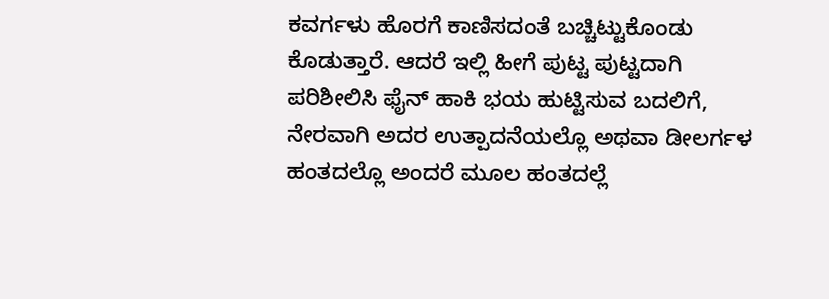ಕವರ್ಗಳು ಹೊರಗೆ ಕಾಣಿಸದಂತೆ ಬಚ್ಚಿಟ್ಟುಕೊಂಡು ಕೊಡುತ್ತಾರೆ. ಆದರೆ ಇಲ್ಲಿ ಹೀಗೆ ಪುಟ್ಟ ಪುಟ್ಟದಾಗಿ ಪರಿಶೀಲಿಸಿ ಫೈನ್ ಹಾಕಿ ಭಯ ಹುಟ್ಟಿಸುವ ಬದಲಿಗೆ, ನೇರವಾಗಿ ಅದರ ಉತ್ಪಾದನೆಯಲ್ಲೊ ಅಥವಾ ಡೀಲರ್ಗಳ ಹಂತದಲ್ಲೊ ಅಂದರೆ ಮೂಲ ಹಂತದಲ್ಲೆ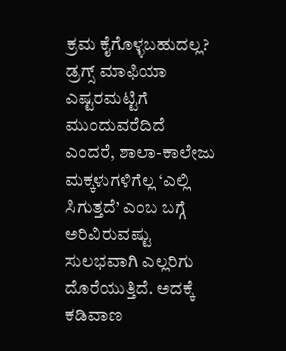ಕ್ರಮ ಕೈಗೊಳ್ಳಬಹುದಲ್ಲ?
ಡ್ರಗ್ಸ್ ಮಾಫಿಯಾ ಎಷ್ಟರಮಟ್ಟಿಗೆ ಮುಂದುವರೆದಿದೆ ಎಂದರೆ, ಶಾಲಾ-ಕಾಲೇಜು ಮಕ್ಕಳುಗಳಿಗೆಲ್ಲ ‘ಎಲ್ಲಿ ಸಿಗುತ್ತದೆ’ ಎಂಬ ಬಗ್ಗೆ ಅರಿವಿರುವಷ್ಟು ಸುಲಭವಾಗಿ ಎಲ್ಲರಿಗು ದೊರೆಯುತ್ತಿದೆ. ಅದಕ್ಕೆ ಕಡಿವಾಣ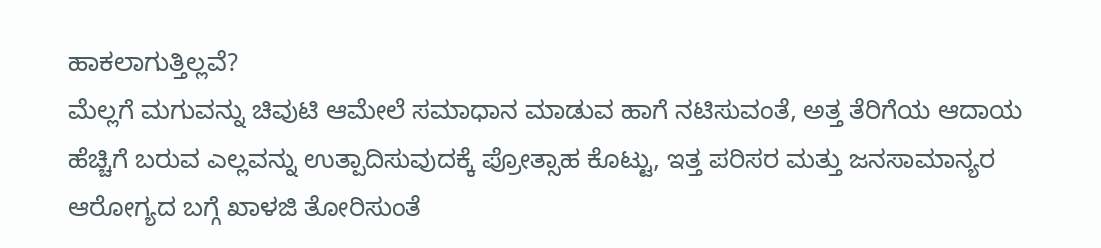ಹಾಕಲಾಗುತ್ತಿಲ್ಲವೆ?
ಮೆಲ್ಲಗೆ ಮಗುವನ್ನು ಚಿವುಟಿ ಆಮೇಲೆ ಸಮಾಧಾನ ಮಾಡುವ ಹಾಗೆ ನಟಿಸುವಂತೆ, ಅತ್ತ ತೆರಿಗೆಯ ಆದಾಯ ಹೆಚ್ಚಿಗೆ ಬರುವ ಎಲ್ಲವನ್ನು ಉತ್ಪಾದಿಸುವುದಕ್ಕೆ ಪ್ರೋತ್ಸಾಹ ಕೊಟ್ಟು, ಇತ್ತ ಪರಿಸರ ಮತ್ತು ಜನಸಾಮಾನ್ಯರ ಆರೋಗ್ಯದ ಬಗ್ಗೆ ಖಾಳಜಿ ತೋರಿಸುಂತೆ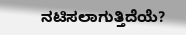ನಟಿಸಲಾಗುತ್ತಿದೆಯೆ?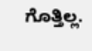ಗೊತ್ತಿಲ್ಲ.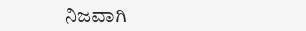ನಿಜವಾಗಿ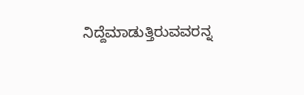ನಿದ್ದೆಮಾಡುತ್ತಿರುವವರನ್ನ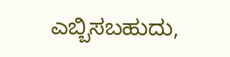ಎಬ್ಬಿಸಬಹುದು,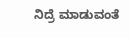ನಿದ್ರೆ ಮಾಡುವಂತೆ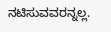ನಟಿಸುವವರನ್ನಲ್ಲ.